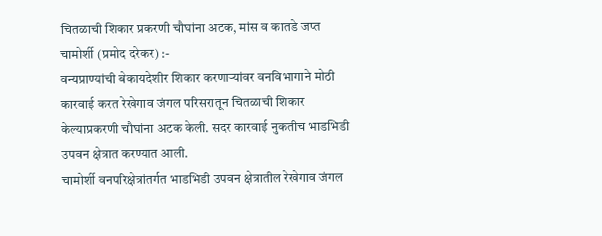चितळाची शिकार प्रकरणी चौघांना अटक, मांस व कातडे जप्त
चामोर्शी (प्रमोद दरेकर) :-
वन्यप्राण्यांची बेकायदेशीर शिकार करणाऱ्यांवर वनविभागाने मोठी कारवाई करत रेखेगाव जंगल परिसरातून चितळाची शिकार केल्याप्रकरणी चौघांना अटक केली. सदर कारवाई नुकतीच भाडभिडी उपवन क्षेत्रात करण्यात आली.
चामोर्शी वनपरिक्षेत्रांतर्गत भाडभिडी उपवन क्षेत्रातील रेखेगाव जंगल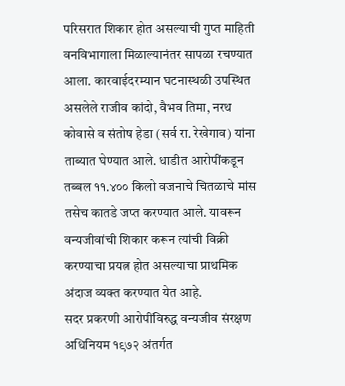परिसरात शिकार होत असल्याची गुप्त माहिती वनविभागाला मिळाल्यानंतर सापळा रचण्यात आला. कारवाईदरम्यान घटनास्थळी उपस्थित असलेले राजीव कांदो, वैभव तिमा, नरथ कोवासे व संतोष हेडा (सर्व रा. रेखेगाव) यांना ताब्यात घेण्यात आले. धाडीत आरोपींकडून तब्बल ११.४०० किलो वजनाचे चितळाचे मांस तसेच कातडे जप्त करण्यात आले. यावरून वन्यजीवांची शिकार करून त्यांची विक्री करण्याचा प्रयत्न होत असल्याचा प्राथमिक अंदाज व्यक्त करण्यात येत आहे.
सदर प्रकरणी आरोपींविरुद्ध वन्यजीव संरक्षण अधिनियम १९७२ अंतर्गत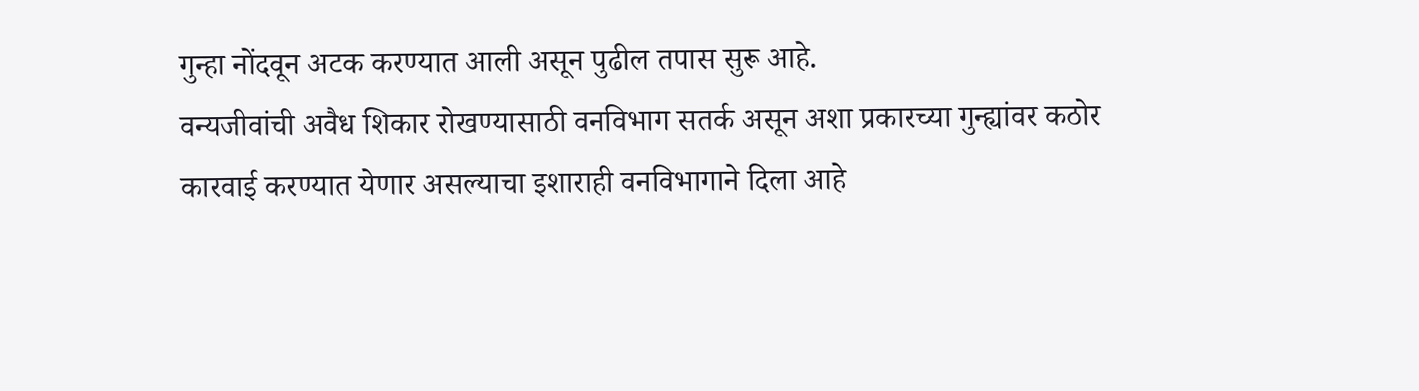गुन्हा नोंदवून अटक करण्यात आली असून पुढील तपास सुरू आहे.
वन्यजीवांची अवैध शिकार रोखण्यासाठी वनविभाग सतर्क असून अशा प्रकारच्या गुन्ह्यांवर कठोर कारवाई करण्यात येणार असल्याचा इशाराही वनविभागाने दिला आहे